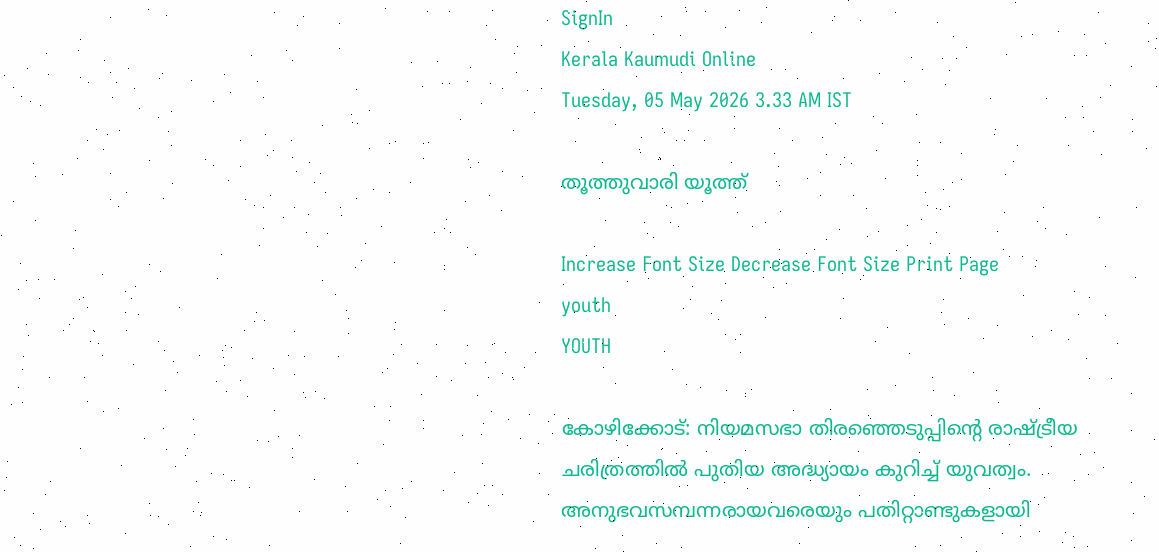SignIn
Kerala Kaumudi Online
Tuesday, 05 May 2026 3.33 AM IST

തൂത്തുവാരി യൂത്ത്

Increase Font Size Decrease Font Size Print Page
youth
YOUTH

കോഴിക്കോട്: നിയമസഭാ തിരഞ്ഞെടുപ്പിന്റെ രാഷ്ട്രീയ ചരിത്രത്തിൽ പുതിയ അദ്ധ്യായം കുറിച്ച് യുവത്വം. അനുഭവസമ്പന്നരായവരെയും പതിറ്റാണ്ടുകളായി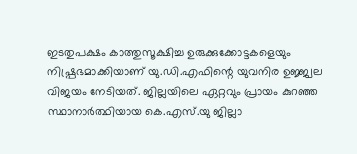ഇടതുപക്ഷം കാത്തുസൂക്ഷിച്ച ഉരുക്കുക്കോട്ടകളെയും നിഷ്പ്രഭമാക്കിയാണ് യു.ഡി.എഫിന്റെ യുവനിര ഉജ്ജ്വല വിജയം നേടിയത്. ജില്ലയിലെ ഏറ്റവും പ്രായം കുറഞ്ഞ സ്ഥാനാർത്ഥിയായ കെ.എസ്.യു ജില്ലാ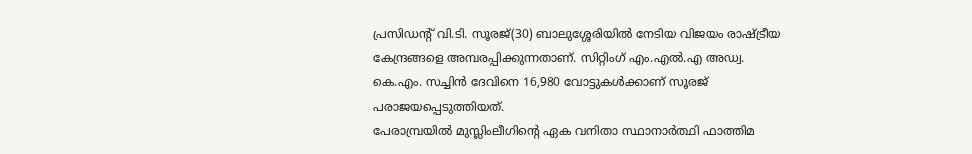പ്രസിഡന്റ് വി.ടി. സൂരജ്(30) ബാലുശ്ശേരിയിൽ നേടിയ വിജയം രാഷ്ട്രീയ കേന്ദ്രങ്ങളെ അമ്പരപ്പിക്കുന്നതാണ്. സിറ്റിംഗ് എം.എൽ.എ അഡ്വ. കെ.എം. സച്ചിൻ ദേവിനെ 16,980 വോട്ടുകൾക്കാണ് സൂരജ് പരാജയപ്പെടുത്തിയത്.
പേരാമ്പ്രയിൽ മുസ്ലിംലീഗിന്റെ ഏക വനിതാ സ്ഥാനാർത്ഥി ഫാത്തിമ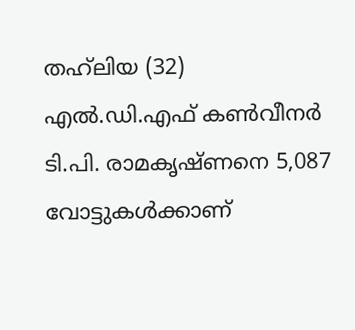തഹ്‌ലിയ (32) എൽ.ഡി.എഫ് കൺവീനർ ടി.പി. രാമകൃഷ്ണനെ 5,087 വോട്ടുകൾക്കാണ്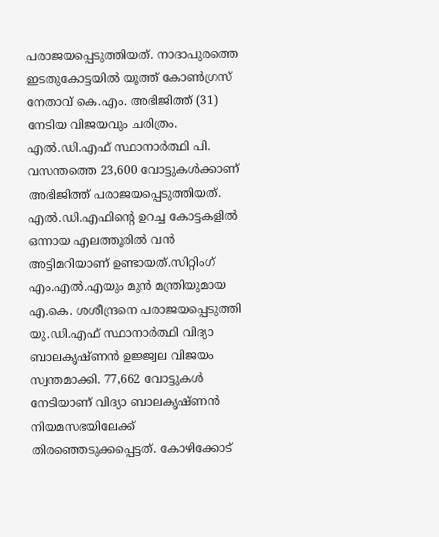പരാജയപ്പെടുത്തിയത്. നാദാപുരത്തെ ഇടതുകോട്ടയിൽ യൂത്ത് കോൺഗ്രസ് നേതാവ് കെ.എം. അഭിജിത്ത് (31) നേടിയ വിജയവും ചരിത്രം. എൽ.ഡി.എഫ് സ്ഥാനാർത്ഥി പി. വസന്തത്തെ 23,600 വോട്ടുകൾക്കാണ് അഭിജിത്ത് പരാജയപ്പെടുത്തിയത്. എൽ.ഡി.എഫിന്റെ ഉറച്ച കോട്ടകളിൽ ഒന്നായ എലത്തൂരിൽ വൻ അട്ടിമറിയാണ് ഉണ്ടായത്.സിറ്റിംഗ് എം.എൽ.എയും മുൻ മന്ത്രിയുമായ എ.കെ. ശശീന്ദ്രനെ പരാജയപ്പെടുത്തി യു.ഡി.എഫ് സ്ഥാനാർത്ഥി വിദ്യാ ബാലകൃഷ്ണൻ ഉജ്ജ്വല വിജയം സ്വന്തമാക്കി. 77,662 വോട്ടുകൾ നേടിയാണ് വിദ്യാ ബാലകൃഷ്ണൻ നിയമസഭയിലേക്ക് തിരഞ്ഞെടുക്കപ്പെട്ടത്. കോഴിക്കോട്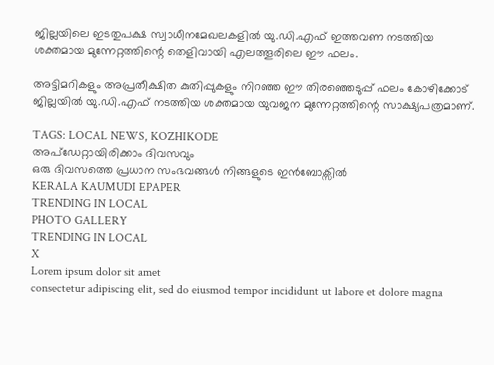ജില്ലയിലെ ഇടതുപക്ഷ സ്വാധീനമേഖലകളിൽ യു.ഡി.എഫ് ഇത്തവണ നടത്തിയ ശക്തമായ മുന്നേറ്റത്തിന്റെ തെളിവായി എലത്തൂരിലെ ഈ ഫലം.

അട്ടിമറികളും അപ്രതീക്ഷിത കുതിപ്പുകളും നിറഞ്ഞ ഈ തിരഞ്ഞെടുപ്പ് ഫലം കോഴിക്കോട് ജില്ലയിൽ യു.ഡി.എഫ് നടത്തിയ ശക്തമായ യുവജന മുന്നേറ്റത്തിന്റെ സാക്ഷ്യപത്രമാണ്.

TAGS: LOCAL NEWS, KOZHIKODE
അപ്ഡേറ്റായിരിക്കാം ദിവസവും
ഒരു ദിവസത്തെ പ്രധാന സംഭവങ്ങൾ നിങ്ങളുടെ ഇൻബോക്സിൽ
KERALA KAUMUDI EPAPER
TRENDING IN LOCAL
PHOTO GALLERY
TRENDING IN LOCAL
X
Lorem ipsum dolor sit amet
consectetur adipiscing elit, sed do eiusmod tempor incididunt ut labore et dolore magna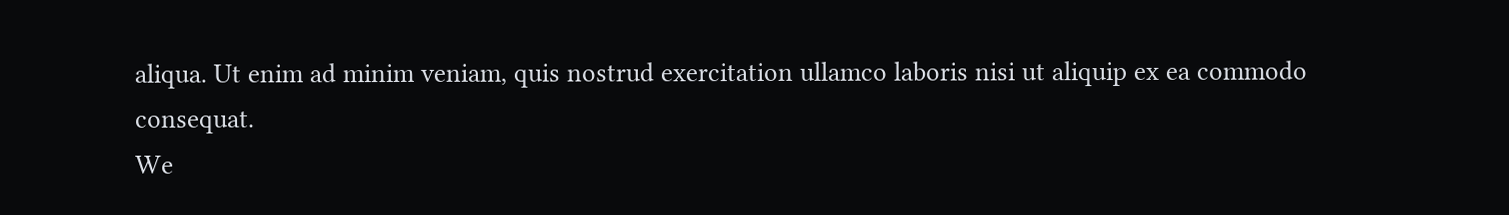aliqua. Ut enim ad minim veniam, quis nostrud exercitation ullamco laboris nisi ut aliquip ex ea commodo consequat.
We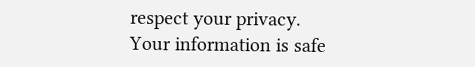respect your privacy. Your information is safe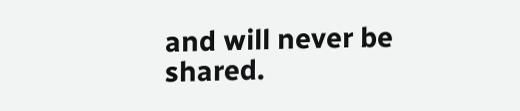and will never be shared.